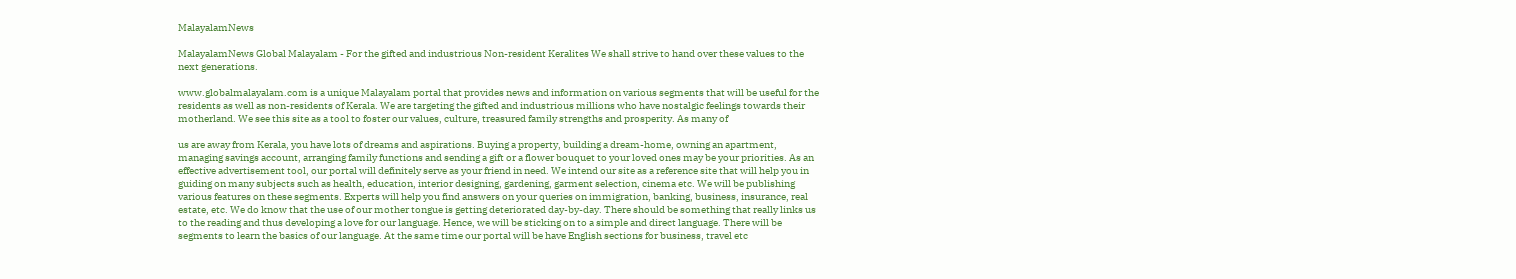MalayalamNews

MalayalamNews Global Malayalam - For the gifted and industrious Non-resident Keralites We shall strive to hand over these values to the next generations.

www.globalmalayalam.com is a unique Malayalam portal that provides news and information on various segments that will be useful for the residents as well as non-residents of Kerala. We are targeting the gifted and industrious millions who have nostalgic feelings towards their motherland. We see this site as a tool to foster our values, culture, treasured family strengths and prosperity. As many of

us are away from Kerala, you have lots of dreams and aspirations. Buying a property, building a dream-home, owning an apartment, managing savings account, arranging family functions and sending a gift or a flower bouquet to your loved ones may be your priorities. As an effective advertisement tool, our portal will definitely serve as your friend in need. We intend our site as a reference site that will help you in guiding on many subjects such as health, education, interior designing, gardening, garment selection, cinema etc. We will be publishing various features on these segments. Experts will help you find answers on your queries on immigration, banking, business, insurance, real estate, etc. We do know that the use of our mother tongue is getting deteriorated day-by-day. There should be something that really links us to the reading and thus developing a love for our language. Hence, we will be sticking on to a simple and direct language. There will be segments to learn the basics of our language. At the same time our portal will be have English sections for business, travel etc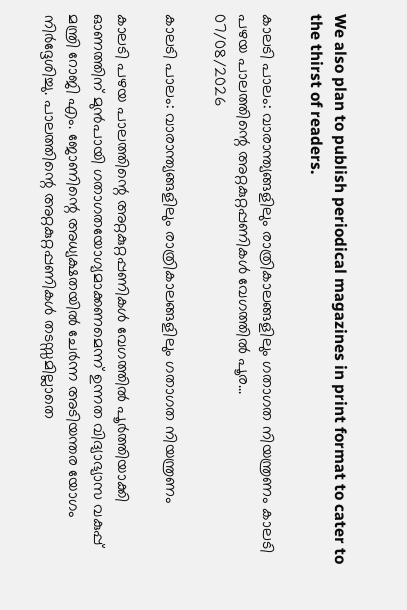We also plan to publish periodical magazines in print format to cater to the thirst of readers.

കാലടി പാലം: വാരാന്ത്യങ്ങളിലും രാത്രികാലങ്ങളിലും ഗതാഗത നിയന്ത്രണം കാലടി പഴയ പാലത്തിന്റെ അറ്റകുറ്റപ്പണികള്‍ വേഗത്തില്‍ പൂര...
07/08/2026

കാലടി പാലം: വാരാന്ത്യങ്ങളിലും രാത്രികാലങ്ങളിലും ഗതാഗത നിയന്ത്രണം

കാലടി പഴയ പാലത്തിന്റെ അറ്റകുറ്റപ്പണികള്‍ വേഗത്തില്‍ പൂര്‍ത്തിയാക്കി ഓണത്തിന് മുന്‍പായി ഗതാഗതയോഗ്യമാക്കണമെന്ന് ഉന്നത വിദ്യാഭ്യാസ വകുപ്പ് മന്ത്രി റോജി എം. ജോണിന്റെ അധ്യക്ഷതയില്‍ ചേര്‍ന്ന അടിയന്തര യോഗം നിര്‍ദ്ദേശിച്ചു. പാലത്തിന്റെ അറ്റകുറ്റപ്പണികള്‍ തടസ്സമില്ലാതെ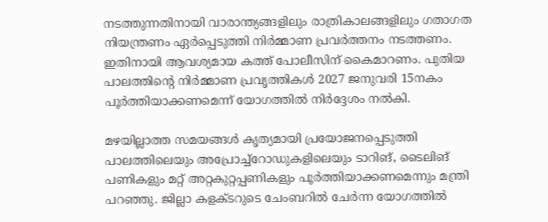നടത്തുന്നതിനായി വാരാന്ത്യങ്ങളിലും രാത്രികാലങ്ങളിലും ഗതാഗത നിയന്ത്രണം ഏര്‍പ്പെടുത്തി നിര്‍മ്മാണ പ്രവര്‍ത്തനം നടത്തണം. ഇതിനായി ആവശ്യമായ കത്ത് പോലീസിന് കൈമാറണം. പുതിയ പാലത്തിന്റെ നിര്‍മ്മാണ പ്രവൃത്തികള്‍ 2027 ജനുവരി 15നകം പൂര്‍ത്തിയാക്കണമെന്ന് യോഗത്തില്‍ നിര്‍ദ്ദേശം നല്‍കി.

മഴയില്ലാത്ത സമയങ്ങള്‍ കൃത്യമായി പ്രയോജനപ്പെടുത്തി പാലത്തിലെയും അപ്രോച്ച്‌റോഡുകളിലെയും ടാറിങ്, ടൈലിങ് പണികളും മറ്റ് അറ്റകുറ്റപ്പണികളും പൂര്‍ത്തിയാക്കണമെന്നും മന്ത്രി പറഞ്ഞു. ജില്ലാ കളക്ടറുടെ ചേംബറില്‍ ചേര്‍ന്ന യോഗത്തില്‍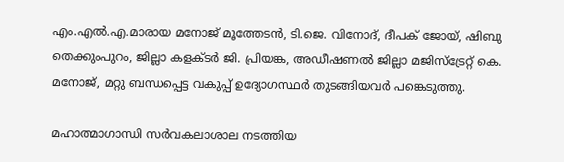എം.എല്‍.എ.മാരായ മനോജ് മൂത്തേടന്‍, ടി.ജെ. വിനോദ്, ദീപക് ജോയ്, ഷിബു തെക്കുംപുറം, ജില്ലാ കളക്ടര്‍ ജി. പ്രിയങ്ക, അഡീഷണല്‍ ജില്ലാ മജിസ്‌ട്രേറ്റ് കെ. മനോജ്, മറ്റു ബന്ധപ്പെട്ട വകുപ്പ് ഉദ്യോഗസ്ഥര്‍ തുടങ്ങിയവര്‍ പങ്കെടുത്തു.

മഹാത്മാഗാന്ധി സര്‍വകലാശാല നടത്തിയ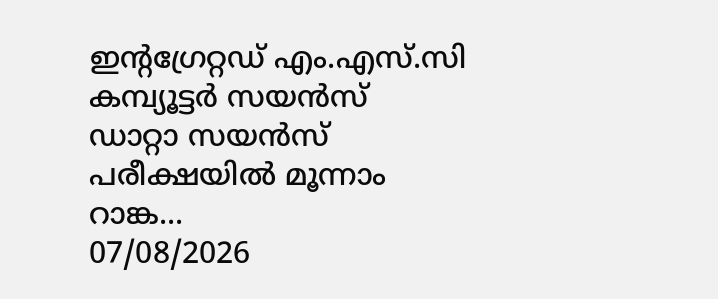ഇന്റഗ്രേറ്റഡ് എം.എസ്.സി കമ്പ്യൂട്ടര്‍ സയന്‍സ് ഡാറ്റാ സയന്‍സ് പരീക്ഷയില്‍ മൂന്നാം റാങ്ക...
07/08/2026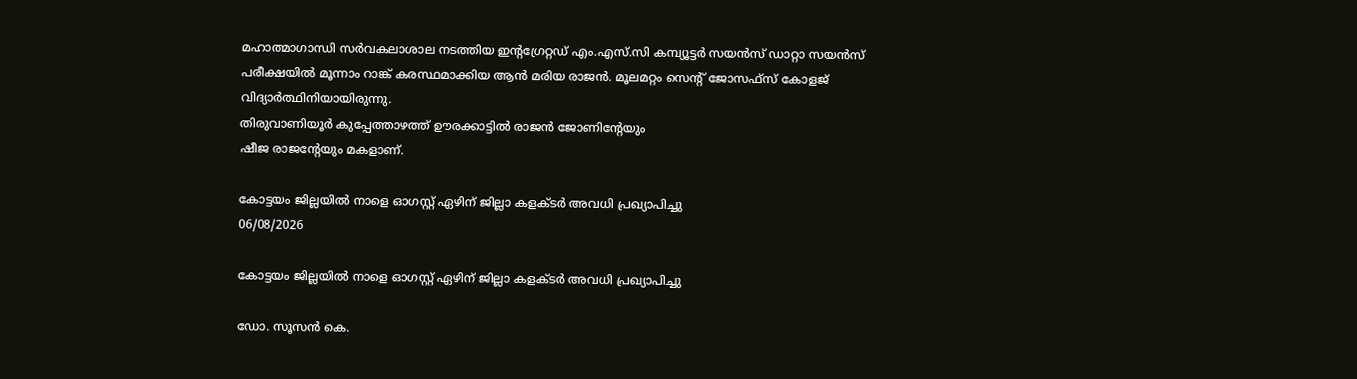മഹാത്മാഗാന്ധി സര്‍വകലാശാല നടത്തിയ ഇന്റഗ്രേറ്റഡ് എം.എസ്.സി കമ്പ്യൂട്ടര്‍ സയന്‍സ് ഡാറ്റാ സയന്‍സ് പരീക്ഷയില്‍ മൂന്നാം റാങ്ക് കരസ്ഥമാക്കിയ ആന്‍ മരിയ രാജന്‍. മൂലമറ്റം സെന്റ് ജോസഫ്‌സ് കോളജ് വിദ്യാര്‍ത്ഥിനിയായിരുന്നു.
തിരുവാണിയൂര്‍ കുപ്പേത്താഴത്ത് ഊരക്കാട്ടില്‍ രാജന്‍ ജോണിന്റേയും
ഷീജ രാജന്റേയും മകളാണ്.

കോട്ടയം ജില്ലയില്‍ നാളെ ഓഗസ്റ്റ് ഏഴിന് ജില്ലാ കളക്ടര്‍ അവധി പ്രഖ്യാപിച്ചു
06/08/2026

കോട്ടയം ജില്ലയില്‍ നാളെ ഓഗസ്റ്റ് ഏഴിന് ജില്ലാ കളക്ടര്‍ അവധി പ്രഖ്യാപിച്ചു

ഡോ. സൂസന്‍ കെ.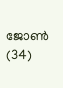ജോണ്‍  (34)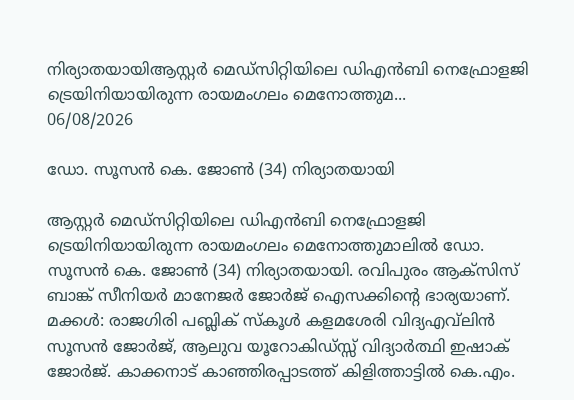നിര്യാതയായിആസ്റ്റര്‍ മെഡ്‌സിറ്റിയിലെ ഡിഎന്‍ബി നെഫ്രോളജി ട്രെയിനിയായിരുന്ന രായമംഗലം മെനോത്തുമ...
06/08/2026

ഡോ. സൂസന്‍ കെ. ജോണ്‍ (34) നിര്യാതയായി

ആസ്റ്റര്‍ മെഡ്‌സിറ്റിയിലെ ഡിഎന്‍ബി നെഫ്രോളജി ട്രെയിനിയായിരുന്ന രായമംഗലം മെനോത്തുമാലില്‍ ഡോ. സൂസന്‍ കെ. ജോണ്‍ (34) നിര്യാതയായി. രവിപുരം ആക്‌സിസ് ബാങ്ക് സീനിയര്‍ മാനേജര്‍ ജോര്‍ജ് ഐസക്കിന്റെ ഭാര്യയാണ്. മക്കള്‍: രാജഗിരി പബ്ലിക് സ്‌കൂള്‍ കളമശേരി വിദ്യഎവ്‌ലിന്‍ സൂസന്‍ ജോര്‍ജ്, ആലുവ യൂറോകിഡ്സ്സ് വിദ്യാര്‍ത്ഥി ഇഷാക് ജോര്‍ജ്. കാക്കനാട് കാഞ്ഞിരപ്പാടത്ത് കിളിത്താട്ടില്‍ കെ.എം.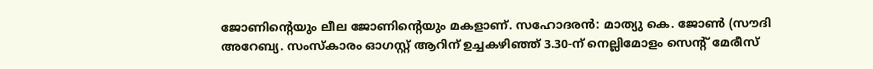ജോണിന്റെയും ലീല ജോണിന്റെയും മകളാണ്. സഹോദരന്‍: മാത്യു കെ. ജോണ്‍ (സൗദി അറേബ്യ. സംസ്‌കാരം ഓഗസ്റ്റ് ആറിന് ഉച്ചകഴിഞ്ഞ് 3.30-ന് നെല്ലിമോളം സെന്റ് മേരീസ്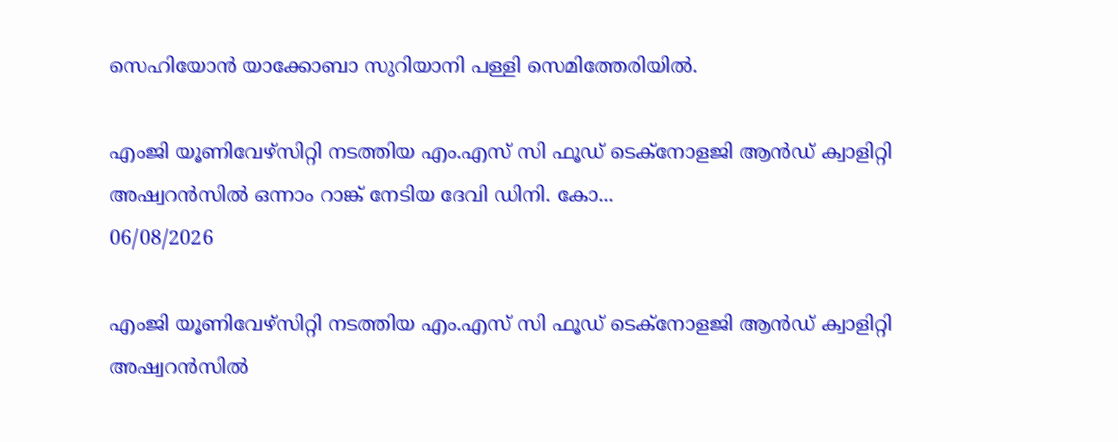സെഹിയോന്‍ യാക്കോബാ സുറിയാനി പള്ളി സെമിത്തേരിയില്‍.

എംജി യൂണിവേഴ്‌സിറ്റി നടത്തിയ എം.എസ് സി ഫൂഡ് ടെക്‌നോളജി ആന്‍ഡ് ക്വാളിറ്റി അഷ്വറന്‍സില്‍ ഒന്നാം റാങ്ക് നേടിയ ദേവി ഡിനി. കോ...
06/08/2026

എംജി യൂണിവേഴ്‌സിറ്റി നടത്തിയ എം.എസ് സി ഫൂഡ് ടെക്‌നോളജി ആന്‍ഡ് ക്വാളിറ്റി അഷ്വറന്‍സില്‍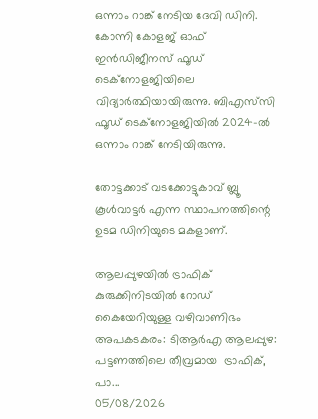ഒന്നാം റാങ്ക് നേടിയ ദേവി ഡിനി. കോന്നി കോളജ് ഓഫ് ഇന്‍ഡിജീനസ് ഫൂഡ് ടെക്‌നോളജിയിലെ വിദ്യാര്‍ത്ഥിയായിരുന്നു. ബിഎസ്‌സി ഫൂഡ് ടെക്‌നോളജിയില്‍ 2024-ല്‍ ഒന്നാം റാങ്ക് നേടിയിരുന്നു.

തോട്ടക്കാട് വടക്കോട്ടുകാവ് ബ്ലൂ കൂള്‍വാട്ടര്‍ എന്ന സ്ഥാപനത്തിന്റെ ഉടമ ഡിനിയുടെ മകളാണ്.

ആലപ്പുഴയിൽ ട്രാഫിക് കുരുക്കിനിടയിൽ റോഡ് കൈയേറിയുള്ള വഴിവാണിഭം അപകടകരം: ടിആർഎ ആലപ്പുഴ: പട്ടണത്തിലെ തീവ്രമായ  ട്രാഫിക്, പാ...
05/08/2026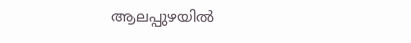ആലപ്പുഴയിൽ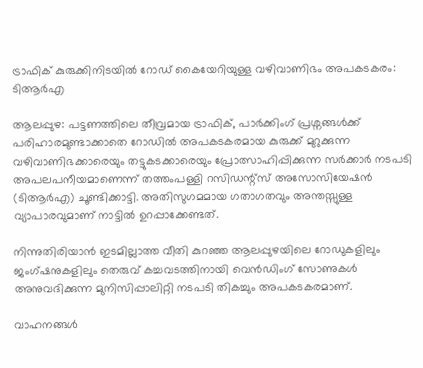ട്രാഫിക് കുരുക്കിനിടയിൽ റോഡ് കൈയേറിയുള്ള വഴിവാണിഭം അപകടകരം: ടിആർഎ

ആലപ്പുഴ: പട്ടണത്തിലെ തീവ്രമായ ട്രാഫിക്, പാർക്കിംഗ് പ്രശ്നങ്ങൾക്ക് പരിഹാരമുണ്ടാക്കാതെ റോഡിൽ അപകടകരമായ കുരുക്ക് മുറുക്കുന്ന വഴിവാണിഭക്കാരെയും തട്ടുകടക്കാരെയും പ്രോത്സാഹിപ്പിക്കുന്ന സർക്കാർ നടപടി അപലപനീയമാണെന്ന് തത്തംപള്ളി റസിഡന്റ്സ് അസോസിയേഷൻ (ടിആർഎ) ചൂണ്ടിക്കാട്ടി. അതിസുഗമമായ ഗതാഗതവും അന്തസ്സുള്ള വ്യാപാരവുമാണ് നാട്ടിൽ ഉറപ്പാക്കേണ്ടത്.

നിന്നുതിരിയാൻ ഇടമില്ലാത്ത വീതി കുറഞ്ഞ ആലപ്പുഴയിലെ റോഡുകളിലും ജംഗ്ഷനുകളിലും തെരുവ് കച്ചവടത്തിനായി വെൻഡിംഗ് സോണുകൾ അനുവദിക്കുന്ന മുനിസിപ്പാലിറ്റി നടപടി തികച്ചും അപകടകരമാണ്.

വാഹനങ്ങൾ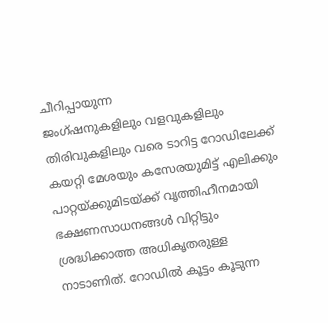ചീറിപ്പായുന്ന
ജംഗ്ഷനുകളിലും വളവുകളിലും തിരിവുകളിലും വരെ ടാറിട്ട റോഡിലേക്ക് കയറ്റി മേശയും കസേരയുമിട്ട് എലിക്കും പാറ്റയ്ക്കുമിടയ്ക്ക് വൃത്തിഹീനമായി ഭക്ഷണസാധനങ്ങൾ വിറ്റിട്ടും ശ്രദ്ധിക്കാത്ത അധികൃതരുള്ള നാടാണിത്. റോഡിൽ കൂട്ടം കൂടുന്ന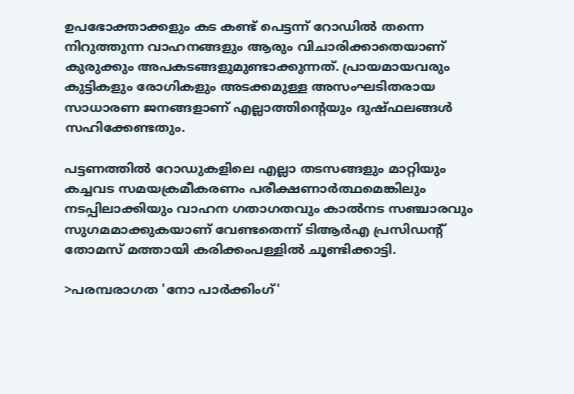ഉപഭോക്താക്കളും കട കണ്ട് പെട്ടന്ന് റോഡിൽ തന്നെ നിറുത്തുന്ന വാഹനങ്ങളും ആരും വിചാരിക്കാതെയാണ് കുരുക്കും അപകടങ്ങളുമുണ്ടാക്കുന്നത്. പ്രായമായവരും കുട്ടികളും രോഗികളും അടക്കമുള്ള അസംഘടിതരായ സാധാരണ ജനങ്ങളാണ് എല്ലാത്തിന്റെയും ദുഷ്ഫലങ്ങൾ സഹിക്കേണ്ടതും.

പട്ടണത്തിൽ റോഡുകളിലെ എല്ലാ തടസങ്ങളും മാറ്റിയും
കച്ചവട സമയക്രമീകരണം പരീക്ഷണാർത്ഥമെങ്കിലും നടപ്പിലാക്കിയും വാഹന ഗതാഗതവും കാൽനട സഞ്ചാരവും സുഗമമാക്കുകയാണ് വേണ്ടതെന്ന് ടിആർഎ പ്രസിഡന്റ് തോമസ് മത്തായി കരിക്കംപള്ളിൽ ചൂണ്ടിക്കാട്ടി.

>പരമ്പരാഗത 'നോ പാർക്കിംഗ്'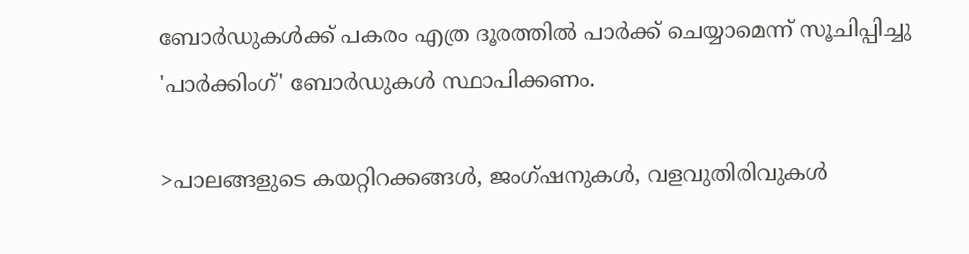ബോർഡുകൾക്ക് പകരം എത്ര ദൂരത്തിൽ പാർക്ക്‌ ചെയ്യാമെന്ന് സൂചിപ്പിച്ചു 'പാർക്കിംഗ്' ബോർഡുകൾ സ്ഥാപിക്കണം.

>പാലങ്ങളുടെ കയറ്റിറക്കങ്ങൾ, ജംഗ്ഷനുകൾ, വളവുതിരിവുകൾ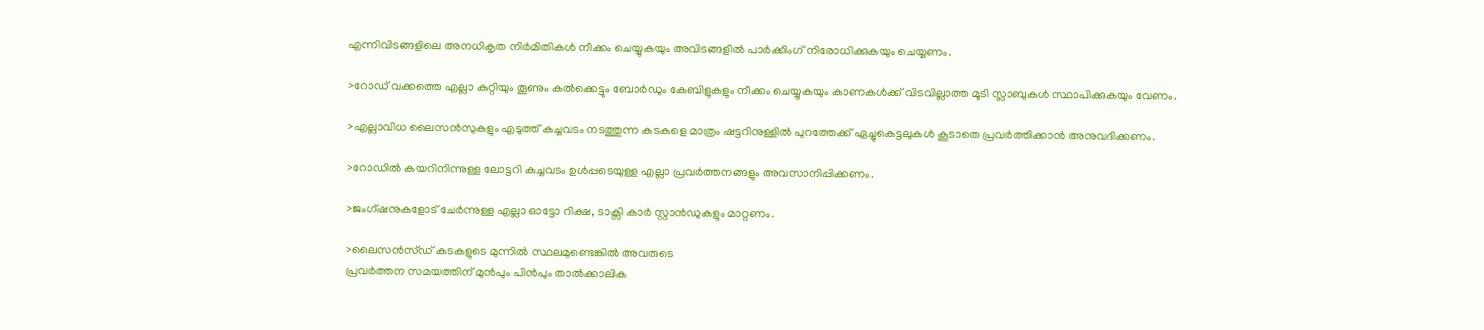എന്നിവിടങ്ങളിലെ അനധികൃത നിർമിതികൾ നീക്കം ചെയ്യുകയും അവിടങ്ങളിൽ പാർക്കിംഗ് നിരോധിക്കുകയും ചെയ്യണം.

>റോഡ് വക്കത്തെ എല്ലാ കുറ്റിയും തൂണും കൽക്കെട്ടും ബോർഡും കേബിളുകളും നീക്കം ചെയ്യുകയും കാണകൾക്ക് വിടവില്ലാത്ത മൂടി സ്ലാബുകൾ സ്ഥാപിക്കുകയും വേണം.

>എല്ലാവിധ ലൈസൻസുകളും എടുത്ത് കച്ചവടം നടത്തുന്ന കടകളെ മാത്രം ഷട്ടറിനുള്ളിൽ പുറത്തേക്ക് ഏച്ചുകെട്ടലുകൾ കൂടാതെ പ്രവർത്തിക്കാൻ അനുവദിക്കണം.

>റോഡിൽ കയറിനിന്നുള്ള ലോട്ടറി കച്ചവടം ഉൾപ്പടെയുള്ള എല്ലാ പ്രവർത്തനങ്ങളും അവസാനിപ്പിക്കണം.

>ജംഗ്ഷനുകളോട് ചേർന്നുള്ള എല്ലാ ഓട്ടോ റിക്ഷ, ടാക്സി കാർ സ്റ്റാൻഡുകളും മാറ്റണം.

>ലൈസൻസ്ഡ് കടകളുടെ മുന്നിൽ സ്ഥലമുണ്ടെങ്കിൽ അവരുടെ
പ്രവർത്തന സമയത്തിന് മുൻപും പിൻപും താൽക്കാലിക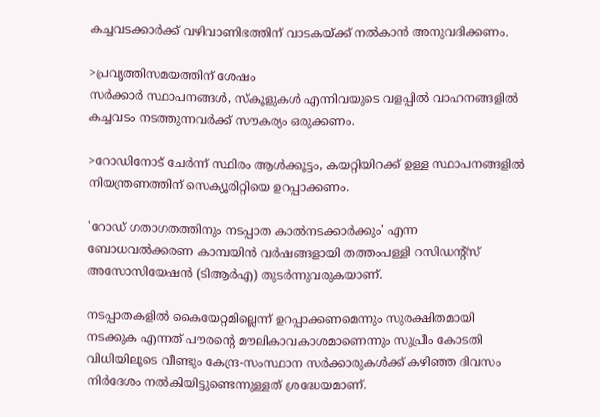കച്ചവടക്കാർക്ക് വഴിവാണിഭത്തിന് വാടകയ്ക്ക് നൽകാൻ അനുവദിക്കണം.

>പ്രവൃത്തിസമയത്തിന് ശേഷം
സർക്കാർ സ്ഥാപനങ്ങൾ, സ്കൂളുകൾ എന്നിവയുടെ വളപ്പിൽ വാഹനങ്ങളിൽ കച്ചവടം നടത്തുന്നവർക്ക് സൗകര്യം ഒരുക്കണം.

>റോഡിനോട് ചേർന്ന് സ്ഥിരം ആൾക്കൂട്ടം, കയറ്റിയിറക്ക് ഉള്ള സ്ഥാപനങ്ങളിൽ നിയന്ത്രണത്തിന് സെക്യൂരിറ്റിയെ ഉറപ്പാക്കണം.

'റോഡ് ഗതാഗതത്തിനും നടപ്പാത കാൽനടക്കാർക്കും' എന്ന ബോധവൽക്കരണ കാമ്പയിൻ വർഷങ്ങളായി തത്തംപള്ളി റസിഡന്റ്സ് അസോസിയേഷൻ (ടിആർഎ) തുടർന്നുവരുകയാണ്.

നടപ്പാതകളിൽ കൈയേറ്റമില്ലെന്ന് ഉറപ്പാക്കണമെന്നും സുരക്ഷിതമായി നടക്കുക എന്നത് പൗരന്റെ മൗലികാവകാശമാണെന്നും സുപ്രീം കോടതി വിധിയിലൂടെ വീണ്ടും കേന്ദ്ര-സംസ്ഥാന സർക്കാരുകൾക്ക് കഴിഞ്ഞ ദിവസം നിർദേശം നൽകിയിട്ടുണ്ടെന്നുള്ളത് ശ്രദ്ധേയമാണ്.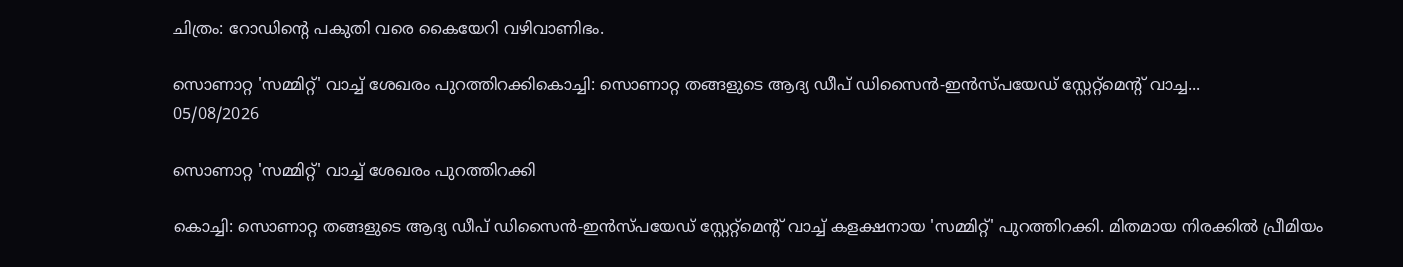ചിത്രം: റോഡിന്റെ പകുതി വരെ കൈയേറി വഴിവാണിഭം.

സൊണാറ്റ 'സമ്മിറ്റ്' വാച്ച് ശേഖരം പുറത്തിറക്കികൊച്ചി: സൊണാറ്റ തങ്ങളുടെ ആദ്യ ഡീപ് ഡിസൈൻ-ഇൻസ്‌പയേഡ് സ്റ്റേറ്റ്മെന്‍റ് വാച്ച...
05/08/2026

സൊണാറ്റ 'സമ്മിറ്റ്' വാച്ച് ശേഖരം പുറത്തിറക്കി

കൊച്ചി: സൊണാറ്റ തങ്ങളുടെ ആദ്യ ഡീപ് ഡിസൈൻ-ഇൻസ്‌പയേഡ് സ്റ്റേറ്റ്മെന്‍റ് വാച്ച് കളക്ഷനായ 'സമ്മിറ്റ്' പുറത്തിറക്കി. മിതമായ നിരക്കിൽ പ്രീമിയം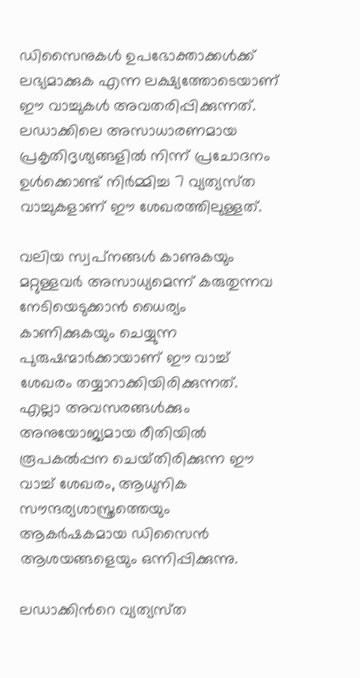ഡിസൈനുകൾ ഉപഭോക്താക്കൾക്ക് ലഭ്യമാക്കുക എന്ന ലക്ഷ്യത്തോടെയാണ് ഈ വാച്ചുകള്‍ അവതരിപ്പിക്കുന്നത്. ലഡാക്കിലെ അസാധാരണമായ പ്രകൃതിദൃശ്യങ്ങളിൽ നിന്ന് പ്രചോദനം ഉൾക്കൊണ്ട് നിർമ്മിച്ച 7 വ്യത്യസ്‌ത വാച്ചുകളാണ് ഈ ശേഖരത്തിലുള്ളത്.

വലിയ സ്വപ്‌നങ്ങൾ കാണുകയും മറ്റുള്ളവർ അസാധ്യമെന്ന് കരുതുന്നവ നേടിയെടുക്കാൻ ധൈര്യം കാണിക്കുകയും ചെയ്യുന്ന പുരുഷന്മാർക്കായാണ് ഈ വാച്ച് ശേഖരം തയ്യാറാക്കിയിരിക്കുന്നത്. എല്ലാ അവസരങ്ങൾക്കും അനുയോജ്യമായ രീതിയിൽ രൂപകൽപ്പന ചെയ്‌തിരിക്കുന്ന ഈ വാച്ച് ശേഖരം, ആധുനിക സൗന്ദര്യശാസ്ത്രത്തെയും ആകർഷകമായ ഡിസൈൻ ആശയങ്ങളെയും ഒന്നിപ്പിക്കുന്നു.

ലഡാക്കിന്‍റെ വ്യത്യസ്‌ത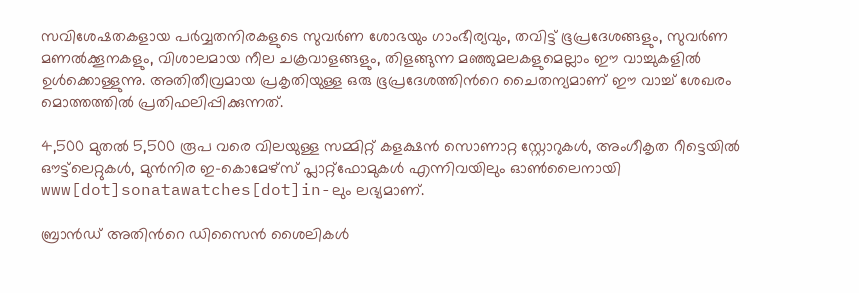സവിശേഷതകളായ പർവ്വതനിരകളുടെ സുവർണ ശോഭയും ഗാംഭീര്യവും, തവിട്ട് ഭൂപ്രദേശങ്ങളും, സുവർണ മണൽക്കൂനകളും, വിശാലമായ നീല ചക്രവാളങ്ങളും, തിളങ്ങുന്ന മഞ്ഞുമലകളുമെല്ലാം ഈ വാച്ചുകളിൽ ഉൾക്കൊള്ളുന്നു. അതിതീവ്രമായ പ്രകൃതിയുള്ള ഒരു ഭൂപ്രദേശത്തിന്‍റെ ചൈതന്യമാണ് ഈ വാച്ച് ശേഖരം മൊത്തത്തിൽ പ്രതിഫലിപ്പിക്കുന്നത്.

4,500 മുതൽ 5,500 രൂപ വരെ വിലയുള്ള സമ്മിറ്റ് കളക്ഷൻ സൊണാറ്റ സ്റ്റോറുകൾ, അംഗീകൃത റീട്ടെയിൽ ഔട്ട്‌ലെറ്റുകൾ, മുൻനിര ഇ-കൊമേഴ്‌സ് പ്ലാറ്റ്‌ഫോമുകൾ എന്നിവയിലും ഓൺലൈനായി www[dot]sonatawatches[dot]in-ലും ലഭ്യമാണ്.

ബ്രാൻഡ് അതിന്‍റെ ഡിസൈൻ ശൈലികൾ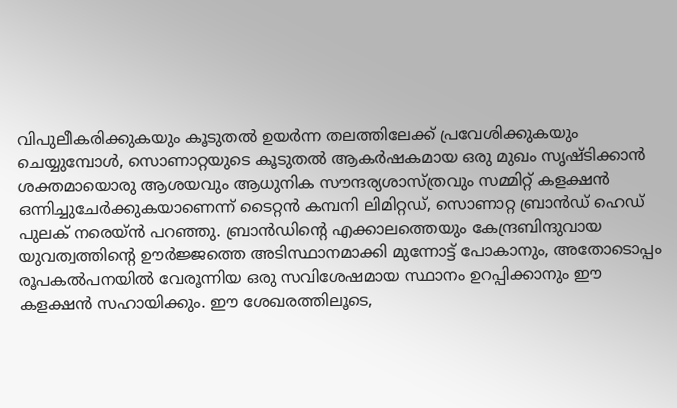വിപുലീകരിക്കുകയും കൂടുതൽ ഉയർന്ന തലത്തിലേക്ക് പ്രവേശിക്കുകയും ചെയ്യുമ്പോൾ, സൊണാറ്റയുടെ കൂടുതൽ ആകർഷകമായ ഒരു മുഖം സൃഷ്‌ടിക്കാൻ ശക്തമായൊരു ആശയവും ആധുനിക സൗന്ദര്യശാസ്ത്രവും സമ്മിറ്റ് കളക്ഷൻ ഒന്നിച്ചുചേർക്കുകയാണെന്ന് ടൈറ്റൻ കമ്പനി ലിമിറ്റഡ്, സൊണാറ്റ ബ്രാൻഡ് ഹെഡ് പുലക് നരെയ്ൻ പറഞ്ഞു. ബ്രാൻഡിന്‍റെ എക്കാലത്തെയും കേന്ദ്രബിന്ദുവായ യുവത്വത്തിന്‍റെ ഊർജ്ജത്തെ അടിസ്ഥാനമാക്കി മുന്നോട്ട് പോകാനും, അതോടൊപ്പം രൂപകൽപനയിൽ വേരൂന്നിയ ഒരു സവിശേഷമായ സ്ഥാനം ഉറപ്പിക്കാനും ഈ കളക്ഷൻ സഹായിക്കും. ഈ ശേഖരത്തിലൂടെ,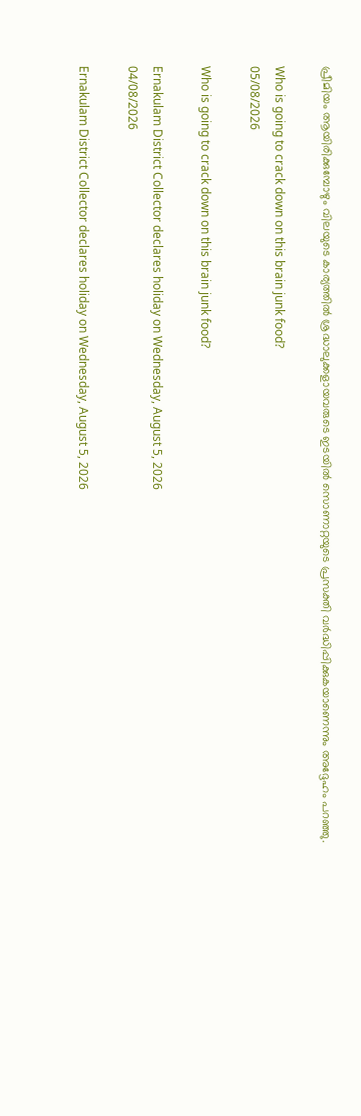പ്രീമിയം ആയിരിക്കുമ്പോഴും വിലയുടെ കാര്യത്തിൽ ശ്രദ്ധാലുക്കളായവരുടെ ഇടയിൽ സൊണാറ്റയുടെ പ്രസക്തി വർദ്ധിപ്പിക്കുകയാണെന്നും അദ്ദേഹം പറഞ്ഞു.

Who is going to crack down on this brain junk food?
05/08/2026

Who is going to crack down on this brain junk food?

Ernakulam District Collector declares holiday on Wednesday, August 5, 2026
04/08/2026

Ernakulam District Collector declares holiday on Wednesday, August 5, 2026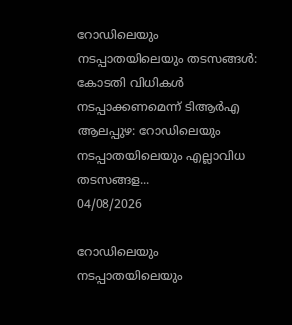റോഡിലെയും നടപ്പാതയിലെയും തടസങ്ങൾ: കോടതി വിധികൾ നടപ്പാക്കണമെന്ന് ടിആർഎ ആലപ്പുഴ: റോഡിലെയും നടപ്പാതയിലെയും എല്ലാവിധ തടസങ്ങള...
04/08/2026

റോഡിലെയും നടപ്പാതയിലെയും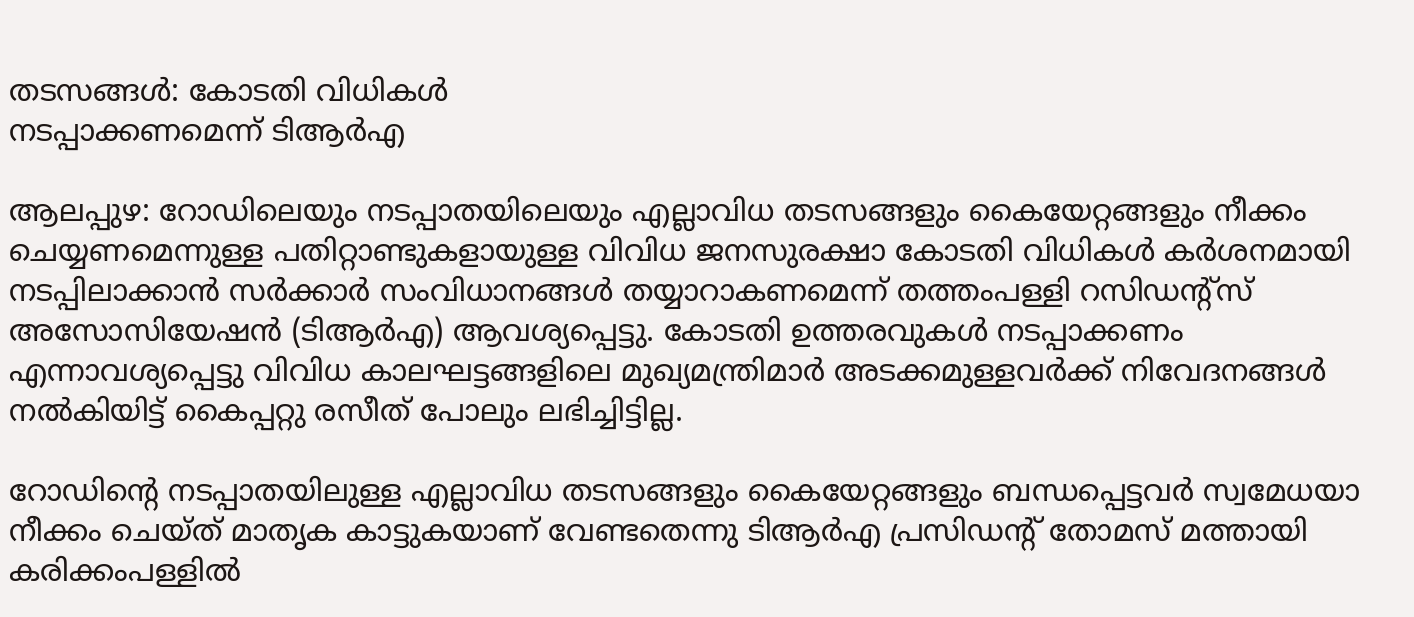തടസങ്ങൾ: കോടതി വിധികൾ
നടപ്പാക്കണമെന്ന് ടിആർഎ

ആലപ്പുഴ: റോഡിലെയും നടപ്പാതയിലെയും എല്ലാവിധ തടസങ്ങളും കൈയേറ്റങ്ങളും നീക്കം ചെയ്യണമെന്നുള്ള പതിറ്റാണ്ടുകളായുള്ള വിവിധ ജനസുരക്ഷാ കോടതി വിധികൾ കർശനമായി നടപ്പിലാക്കാൻ സർക്കാർ സംവിധാനങ്ങൾ തയ്യാറാകണമെന്ന് തത്തംപള്ളി റസിഡന്റ്സ് അസോസിയേഷൻ (ടിആർഎ) ആവശ്യപ്പെട്ടു. കോടതി ഉത്തരവുകൾ നടപ്പാക്കണം എന്നാവശ്യപ്പെട്ടു വിവിധ കാലഘട്ടങ്ങളിലെ മുഖ്യമന്ത്രിമാർ അടക്കമുള്ളവർക്ക് നിവേദനങ്ങൾ നൽകിയിട്ട് കൈപ്പറ്റു രസീത് പോലും ലഭിച്ചിട്ടില്ല.

റോഡിന്റെ നടപ്പാതയിലുള്ള എല്ലാവിധ തടസങ്ങളും കൈയേറ്റങ്ങളും ബന്ധപ്പെട്ടവർ സ്വമേധയാ നീക്കം ചെയ്ത് മാതൃക കാട്ടുകയാണ് വേണ്ടതെന്നു ടിആർഎ പ്രസിഡന്റ്‌ തോമസ് മത്തായി കരിക്കംപള്ളിൽ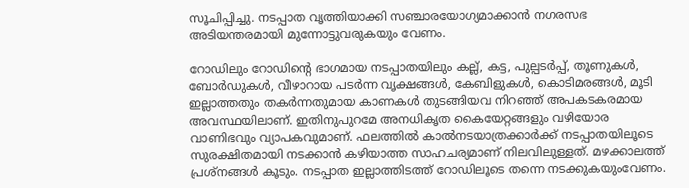സൂചിപ്പിച്ചു. നടപ്പാത വൃത്തിയാക്കി സഞ്ചാരയോഗ്യമാക്കാൻ നഗരസഭ അടിയന്തരമായി മുന്നോട്ടുവരുകയും വേണം.

റോഡിലും റോഡിന്റെ ഭാഗമായ നടപ്പാതയിലും കല്ല്, കട്ട, പുല്പടർപ്പ്, തൂണുകൾ, ബോർഡുകൾ, വീഴാറായ പടർന്ന വൃക്ഷങ്ങൾ, കേബിളുകൾ, കൊടിമരങ്ങൾ, മൂടി ഇല്ലാത്തതും തകർന്നതുമായ കാണകൾ തുടങ്ങിയവ നിറഞ്ഞ് അപകടകരമായ അവസ്ഥയിലാണ്. ഇതിനുപുറമേ അനധികൃത കൈയേറ്റങ്ങളും വഴിയോര വാണിഭവും വ്യാപകവുമാണ്. ഫലത്തിൽ കാൽനടയാത്രക്കാർക്ക് നടപ്പാതയിലൂടെ സുരക്ഷിതമായി നടക്കാൻ കഴിയാത്ത സാഹചര്യമാണ് നിലവിലുള്ളത്. മഴക്കാലത്ത് പ്രശ്നങ്ങൾ കൂടും. നടപ്പാത ഇല്ലാത്തിടത്ത്‌ റോഡിലൂടെ തന്നെ നടക്കുകയുംവേണം.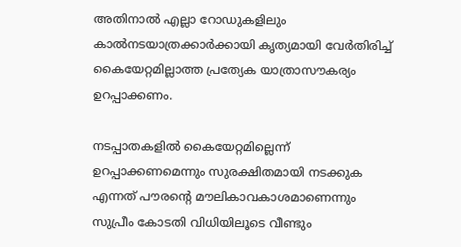അതിനാൽ എല്ലാ റോഡുകളിലും കാൽനടയാത്രക്കാർക്കായി കൃത്യമായി വേർതിരിച്ച് കൈയേറ്റമില്ലാത്ത പ്രത്യേക യാത്രാസൗകര്യം ഉറപ്പാക്കണം.

നടപ്പാതകളിൽ കൈയേറ്റമില്ലെന്ന് ഉറപ്പാക്കണമെന്നും സുരക്ഷിതമായി നടക്കുക എന്നത് പൗരന്റെ മൗലികാവകാശമാണെന്നും സുപ്രീം കോടതി വിധിയിലൂടെ വീണ്ടും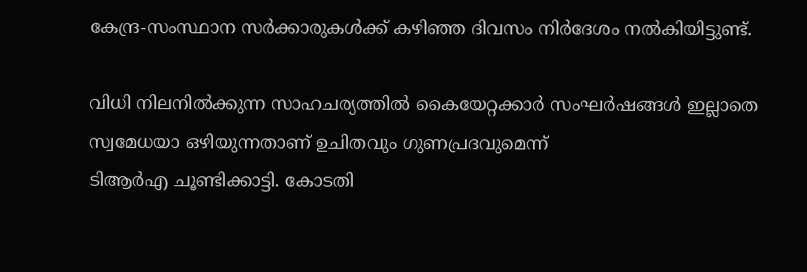കേന്ദ്ര-സംസ്ഥാന സർക്കാരുകൾക്ക് കഴിഞ്ഞ ദിവസം നിർദേശം നൽകിയിട്ടുണ്ട്.

വിധി നിലനിൽക്കുന്ന സാഹചര്യത്തിൽ കൈയേറ്റക്കാർ സംഘർഷങ്ങൾ ഇല്ലാതെ സ്വമേധയാ ഒഴിയുന്നതാണ് ഉചിതവും ഗുണപ്രദവുമെന്ന്
ടിആർഎ ചൂണ്ടിക്കാട്ടി. കോടതി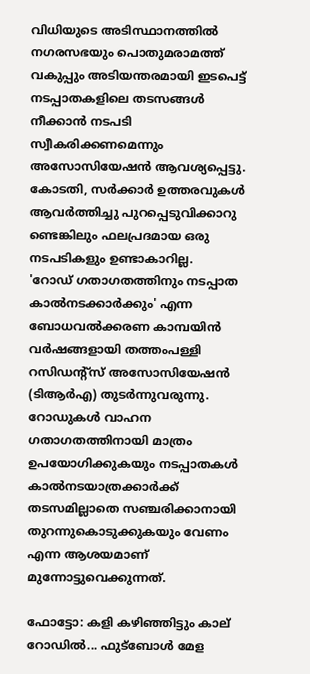വിധിയുടെ അടിസ്ഥാനത്തിൽ നഗരസഭയും പൊതുമരാമത്ത് വകുപ്പും അടിയന്തരമായി ഇടപെട്ട് നടപ്പാതകളിലെ തടസങ്ങൾ നീക്കാൻ നടപടി സ്വീകരിക്കണമെന്നും അസോസിയേഷൻ ആവശ്യപ്പെട്ടു. കോടതി, സർക്കാർ ഉത്തരവുകൾ ആവർത്തിച്ചു പുറപ്പെടുവിക്കാറു ണ്ടെങ്കിലും ഫലപ്രദമായ ഒരു നടപടികളും ഉണ്ടാകാറില്ല.
'റോഡ് ഗതാഗതത്തിനും നടപ്പാത കാൽനടക്കാർക്കും' എന്ന ബോധവൽക്കരണ കാമ്പയിൻ വർഷങ്ങളായി തത്തംപള്ളി റസിഡന്റ്സ് അസോസിയേഷൻ (ടിആർഎ) തുടർന്നുവരുന്നു. റോഡുകൾ വാഹന ഗതാഗതത്തിനായി മാത്രം ഉപയോഗിക്കുകയും നടപ്പാതകൾ കാൽനടയാത്രക്കാർക്ക് തടസമില്ലാതെ സഞ്ചരിക്കാനായി തുറന്നുകൊടുക്കുകയും വേണം എന്ന ആശയമാണ് മുന്നോട്ടുവെക്കുന്നത്.

ഫോട്ടോ: കളി കഴിഞ്ഞിട്ടും കാല് റോഡിൽ... ഫുട്ബോൾ മേള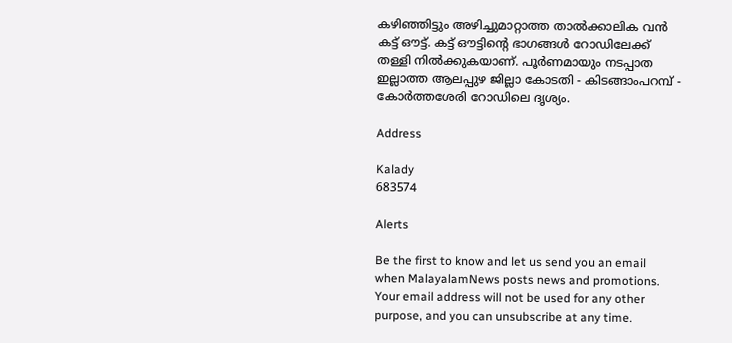കഴിഞ്ഞിട്ടും അഴിച്ചുമാറ്റാത്ത താൽക്കാലിക വൻ കട്ട് ഔട്ട്. കട്ട് ഔട്ടിന്റെ ഭാഗങ്ങൾ റോഡിലേക്ക് തള്ളി നിൽക്കുകയാണ്. പൂർണമായും നടപ്പാത ഇല്ലാത്ത ആലപ്പുഴ ജില്ലാ കോടതി - കിടങ്ങാംപറമ്പ് - കോർത്തശേരി റോഡിലെ ദൃശ്യം.

Address

Kalady
683574

Alerts

Be the first to know and let us send you an email when MalayalamNews posts news and promotions. Your email address will not be used for any other purpose, and you can unsubscribe at any time.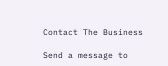Contact The Business

Send a message to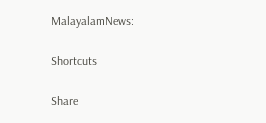MalayalamNews:

Shortcuts

Share